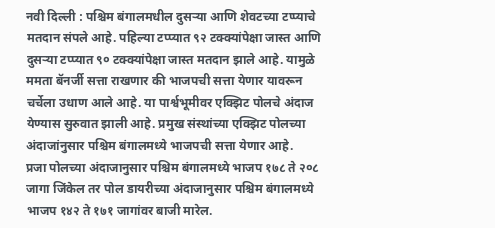नवी दिल्ली : पश्चिम बंगालमधील दुसऱ्या आणि शेवटच्या टप्प्याचे मतदान संपले आहे. पहिल्या टप्प्यात ९२ टक्क्यांपेक्षा जास्त आणि दुसऱ्या टप्प्यात ९० टक्क्यांपेक्षा जास्त मतदान झाले आहे. यामुळे ममता बॅनर्जी सत्ता राखणार की भाजपची सत्ता येणार यावरून चर्चेला उधाण आले आहे. या पार्श्वभूमीवर एक्झिट पोलचे अंदाज येण्यास सुरुवात झाली आहे. प्रमुख संस्थांच्या एक्झिट पोलच्या अंदाजांनुसार पश्चिम बंगालमध्ये भाजपची सत्ता येणार आहे.
प्रजा पोलच्या अंदाजानुसार पश्चिम बंगालमध्ये भाजप १७८ ते २०८ जागा जिंकेल तर पोल डायरीच्या अंदाजानुसार पश्चिम बंगालमध्ये भाजप १४२ ते १७१ जागांवर बाजी मारेल.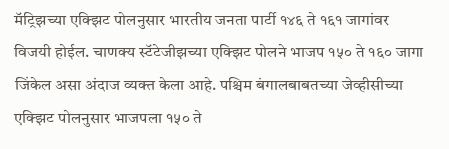मॅट्रिझच्या एक्झिट पोलनुसार भारतीय जनता पार्टी १४६ ते १६१ जागांवर विजयी होईल. चाणक्य स्टॅटेजीझच्या एक्झिट पोलने भाजप १५० ते १६० जागा जिंकेल असा अंदाज व्यक्त केला आहे. पश्चिम बंगालबाबतच्या जेव्हीसीच्या एक्झिट पोलनुसार भाजपला १५० ते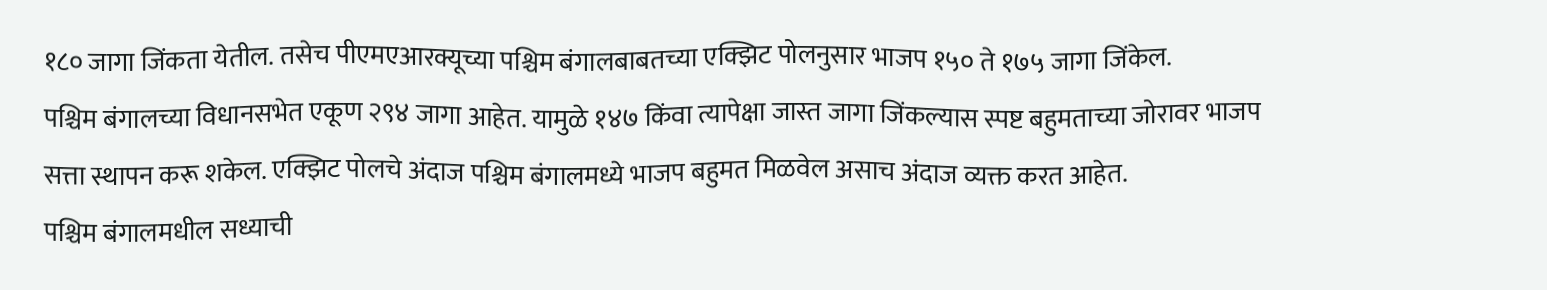१८० जागा जिंकता येतील. तसेच पीएमएआरक्यूच्या पश्चिम बंगालबाबतच्या एक्झिट पोलनुसार भाजप १५० ते १७५ जागा जिंकेल.
पश्चिम बंगालच्या विधानसभेत एकूण २९४ जागा आहेत. यामुळे १४७ किंवा त्यापेक्षा जास्त जागा जिंकल्यास स्पष्ट बहुमताच्या जोरावर भाजप सत्ता स्थापन करू शकेल. एक्झिट पोलचे अंदाज पश्चिम बंगालमध्ये भाजप बहुमत मिळवेल असाच अंदाज व्यक्त करत आहेत.
पश्चिम बंगालमधील सध्याची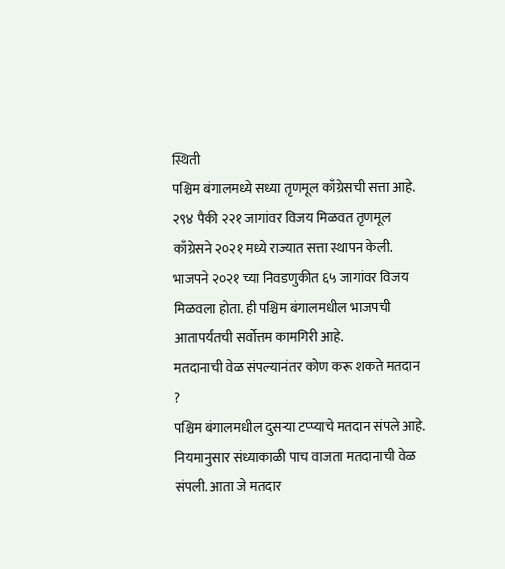स्थिती
पश्चिम बंगालमध्ये सध्या तृणमूल काँग्रेसची सत्ता आहे. २९४ पैकी २२१ जागांवर विजय मिळवत तृणमूल काँग्रेसने २०२१ मध्ये राज्यात सत्ता स्थापन केली. भाजपने २०२१ च्या निवडणुकीत ६५ जागांवर विजय मिळवला होता. ही पश्चिम बंगालमधील भाजपची आतापर्यंतची सर्वोत्तम कामगिरी आहे.
मतदानाची वेळ संपल्यानंतर कोण करू शकते मतदान ?
पश्चिम बंगालमधील दुसऱ्या टप्प्याचे मतदान संपले आहे. नियमानुसार संध्याकाळी पाच वाजता मतदानाची वेळ संपली. आता जे मतदार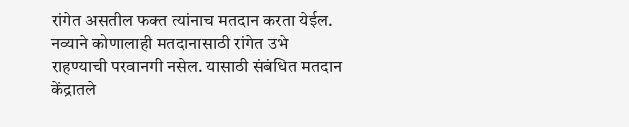रांगेत असतील फक्त त्यांनाच मतदान करता येईल. नव्याने कोणालाही मतदानासाठी रांगेत उभे राहण्याची परवानगी नसेल. यासाठी संबंधित मतदान केंद्रातले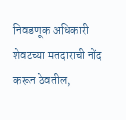निवडणूक अधिकारी शेवटच्या मतदाराची नोंद करून ठेवतील,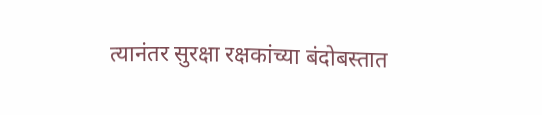त्यानंतर सुरक्षा रक्षकांच्या बंदोबस्तात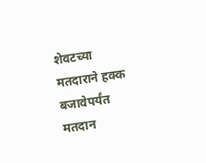शेवटच्या मतदाराने हक्क बजावेपर्यंत मतदान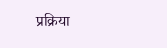प्रक्रिया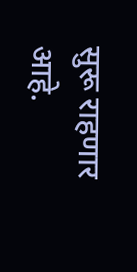सुरू राहणार आहे.